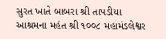સુરત ખાતે બાબરા શ્રી તાપડીયા આશ્રમના મહંત શ્રી ૧૦૦૮ મહામંડલેશ્વર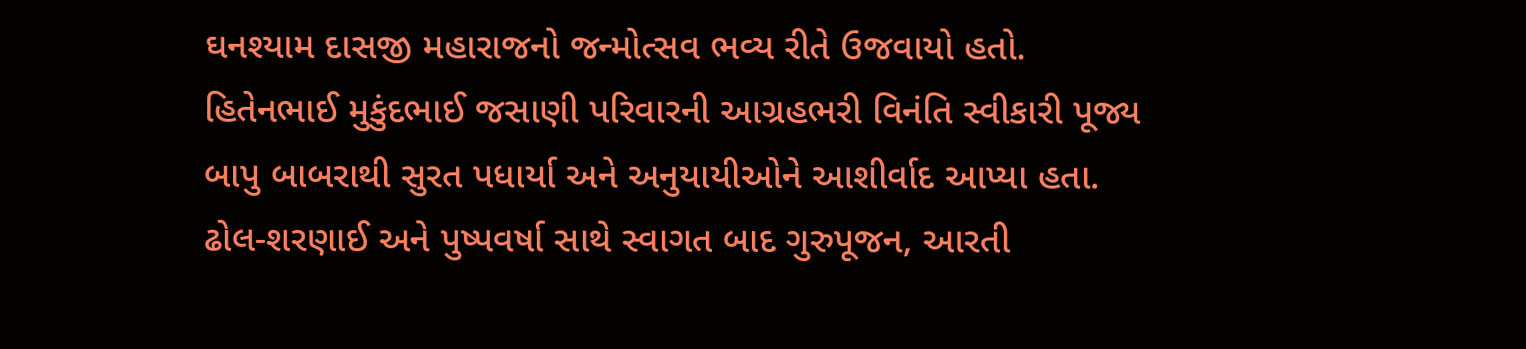ઘનશ્યામ દાસજી મહારાજનો જન્મોત્સવ ભવ્ય રીતે ઉજવાયો હતો. હિતેનભાઈ મુકુંદભાઈ જસાણી પરિવારની આગ્રહભરી વિનંતિ સ્વીકારી પૂજ્ય બાપુ બાબરાથી સુરત પધાર્યા અને અનુયાયીઓને આશીર્વાદ આપ્યા હતા. ઢોલ-શરણાઈ અને પુષ્પવર્ષા સાથે સ્વાગત બાદ ગુરુપૂજન, આરતી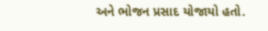અને ભોજન પ્રસાદ યોજાયો હતો.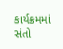કાર્યક્રમમાં સંતો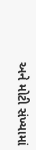અને મોટી સંખ્યામાં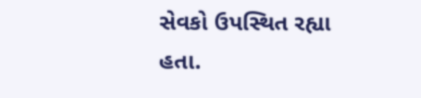સેવકો ઉપસ્થિત રહ્યા હતા.